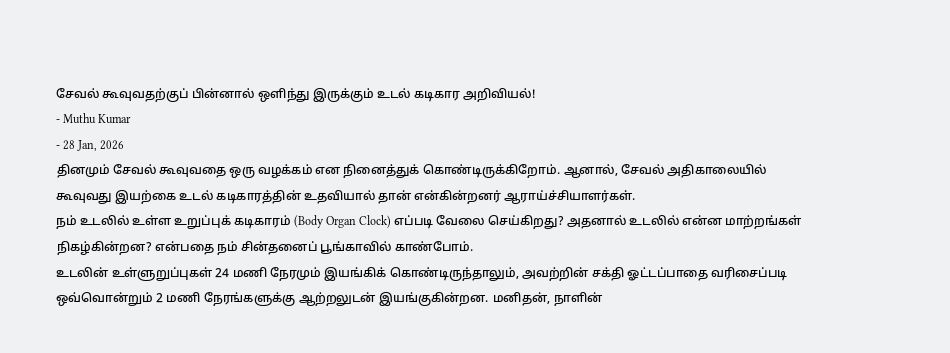சேவல் கூவுவதற்குப் பின்னால் ஒளிந்து இருக்கும் உடல் கடிகார அறிவியல்!
- Muthu Kumar
- 28 Jan, 2026
தினமும் சேவல் கூவுவதை ஒரு வழக்கம் என நினைத்துக் கொண்டிருக்கிறோம். ஆனால், சேவல் அதிகாலையில் கூவுவது இயற்கை உடல் கடிகாரத்தின் உதவியால் தான் என்கின்றனர் ஆராய்ச்சியாளர்கள்.
நம் உடலில் உள்ள உறுப்புக் கடிகாரம் (Body Organ Clock) எப்படி வேலை செய்கிறது? அதனால் உடலில் என்ன மாற்றங்கள் நிகழ்கின்றன? என்பதை நம் சின்தனைப் பூங்காவில் காண்போம்.
உடலின் உள்ளுறுப்புகள் 24 மணி நேரமும் இயங்கிக் கொண்டிருந்தாலும், அவற்றின் சக்தி ஓட்டப்பாதை வரிசைப்படி ஒவ்வொன்றும் 2 மணி நேரங்களுக்கு ஆற்றலுடன் இயங்குகின்றன. மனிதன், நாளின்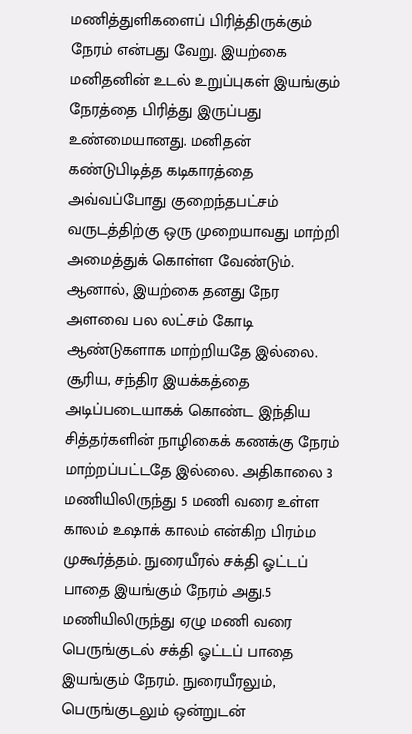மணித்துளிகளைப் பிரித்திருக்கும் நேரம் என்பது வேறு. இயற்கை மனிதனின் உடல் உறுப்புகள் இயங்கும் நேரத்தை பிரித்து இருப்பது உண்மையானது. மனிதன் கண்டுபிடித்த கடிகாரத்தை அவ்வப்போது குறைந்தபட்சம் வருடத்திற்கு ஒரு முறையாவது மாற்றி அமைத்துக் கொள்ள வேண்டும். ஆனால், இயற்கை தனது நேர அளவை பல லட்சம் கோடி ஆண்டுகளாக மாற்றியதே இல்லை.
சூரிய, சந்திர இயக்கத்தை அடிப்படையாகக் கொண்ட இந்திய சித்தர்களின் நாழிகைக் கணக்கு நேரம் மாற்றப்பட்டதே இல்லை. அதிகாலை 3 மணியிலிருந்து 5 மணி வரை உள்ள காலம் உஷாக் காலம் என்கிற பிரம்ம முகூர்த்தம். நுரையீரல் சக்தி ஓட்டப் பாதை இயங்கும் நேரம் அது.5 மணியிலிருந்து ஏழு மணி வரை பெருங்குடல் சக்தி ஓட்டப் பாதை இயங்கும் நேரம். நுரையீரலும், பெருங்குடலும் ஒன்றுடன்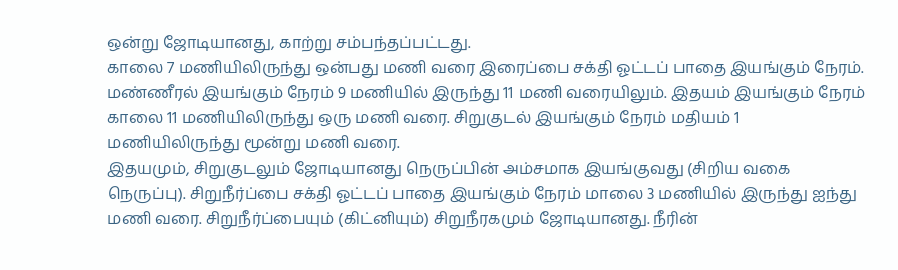ஒன்று ஜோடியானது, காற்று சம்பந்தப்பட்டது.
காலை 7 மணியிலிருந்து ஒன்பது மணி வரை இரைப்பை சக்தி ஓட்டப் பாதை இயங்கும் நேரம். மண்ணீரல் இயங்கும் நேரம் 9 மணியில் இருந்து 11 மணி வரையிலும். இதயம் இயங்கும் நேரம் காலை 11 மணியிலிருந்து ஒரு மணி வரை. சிறுகுடல் இயங்கும் நேரம் மதியம் 1 மணியிலிருந்து மூன்று மணி வரை.
இதயமும், சிறுகுடலும் ஜோடியானது நெருப்பின் அம்சமாக இயங்குவது (சிறிய வகை நெருப்பு). சிறுநீர்ப்பை சக்தி ஓட்டப் பாதை இயங்கும் நேரம் மாலை 3 மணியில் இருந்து ஐந்து மணி வரை. சிறுநீர்ப்பையும் (கிட்னியும்) சிறுநீரகமும் ஜோடியானது. நீரின்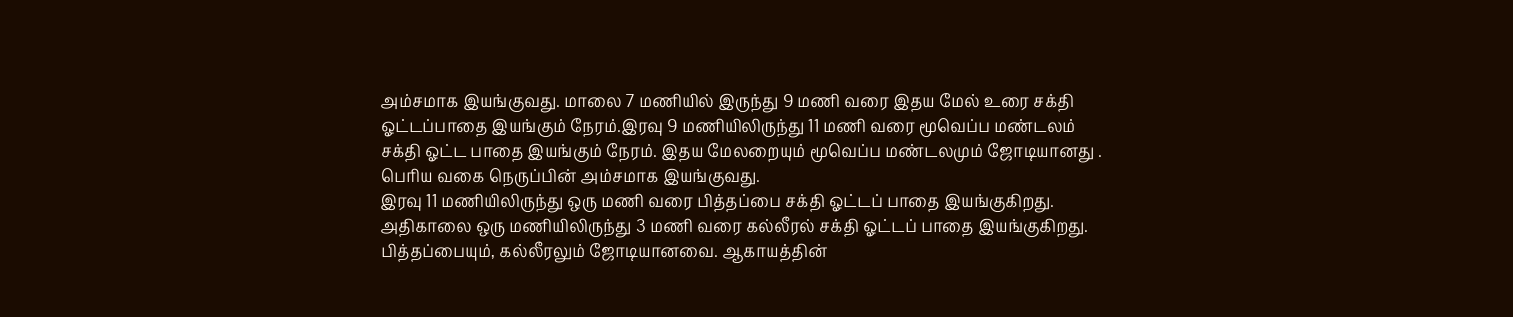அம்சமாக இயங்குவது. மாலை 7 மணியில் இருந்து 9 மணி வரை இதய மேல் உரை சக்தி ஓட்டப்பாதை இயங்கும் நேரம்.இரவு 9 மணியிலிருந்து 11 மணி வரை மூவெப்ப மண்டலம் சக்தி ஓட்ட பாதை இயங்கும் நேரம். இதய மேலறையும் மூவெப்ப மண்டலமும் ஜோடியானது . பெரிய வகை நெருப்பின் அம்சமாக இயங்குவது.
இரவு 11 மணியிலிருந்து ஒரு மணி வரை பித்தப்பை சக்தி ஓட்டப் பாதை இயங்குகிறது. அதிகாலை ஒரு மணியிலிருந்து 3 மணி வரை கல்லீரல் சக்தி ஓட்டப் பாதை இயங்குகிறது. பித்தப்பையும், கல்லீரலும் ஜோடியானவை. ஆகாயத்தின்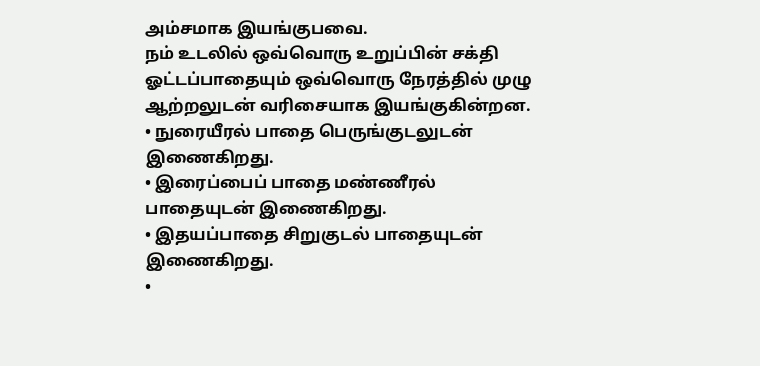அம்சமாக இயங்குபவை.
நம் உடலில் ஒவ்வொரு உறுப்பின் சக்தி ஓட்டப்பாதையும் ஒவ்வொரு நேரத்தில் முழு ஆற்றலுடன் வரிசையாக இயங்குகின்றன.
• நுரையீரல் பாதை பெருங்குடலுடன் இணைகிறது.
• இரைப்பைப் பாதை மண்ணீரல் பாதையுடன் இணைகிறது.
• இதயப்பாதை சிறுகுடல் பாதையுடன் இணைகிறது.
•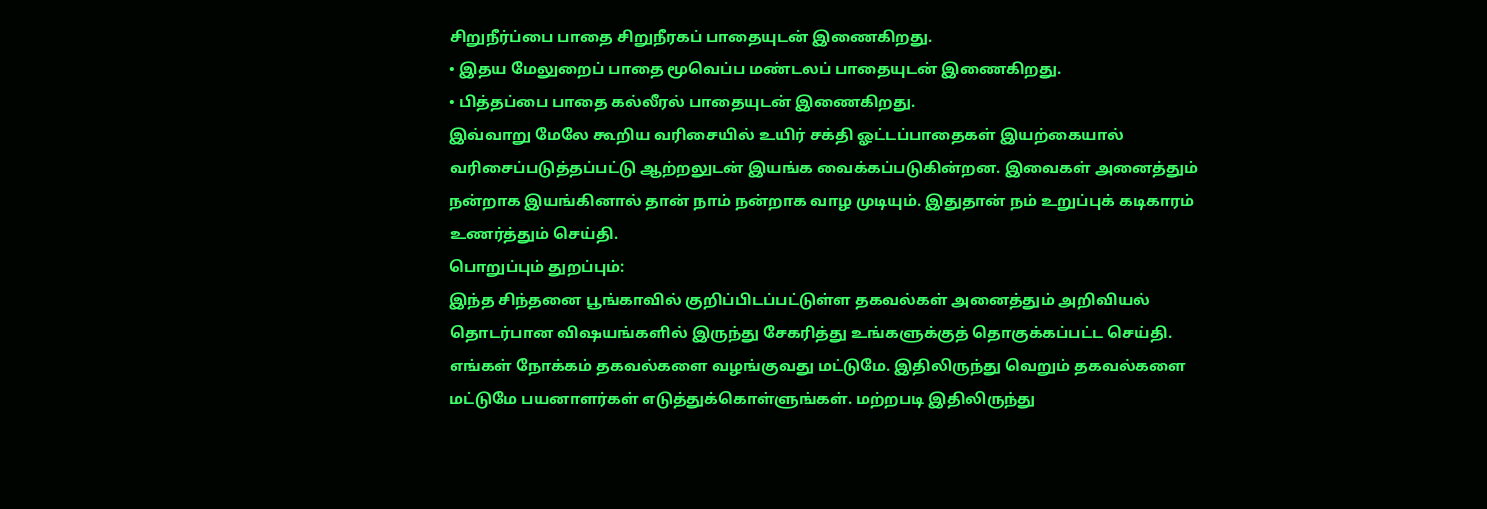சிறுநீர்ப்பை பாதை சிறுநீரகப் பாதையுடன் இணைகிறது.
• இதய மேலுறைப் பாதை மூவெப்ப மண்டலப் பாதையுடன் இணைகிறது.
• பித்தப்பை பாதை கல்லீரல் பாதையுடன் இணைகிறது.
இவ்வாறு மேலே கூறிய வரிசையில் உயிர் சக்தி ஓட்டப்பாதைகள் இயற்கையால் வரிசைப்படுத்தப்பட்டு ஆற்றலுடன் இயங்க வைக்கப்படுகின்றன. இவைகள் அனைத்தும் நன்றாக இயங்கினால் தான் நாம் நன்றாக வாழ முடியும். இதுதான் நம் உறுப்புக் கடிகாரம் உணர்த்தும் செய்தி.
பொறுப்பும் துறப்பும்:
இந்த சிந்தனை பூங்காவில் குறிப்பிடப்பட்டுள்ள தகவல்கள் அனைத்தும் அறிவியல் தொடர்பான விஷயங்களில் இருந்து சேகரித்து உங்களுக்குத் தொகுக்கப்பட்ட செய்தி. எங்கள் நோக்கம் தகவல்களை வழங்குவது மட்டுமே. இதிலிருந்து வெறும் தகவல்களை மட்டுமே பயனாளர்கள் எடுத்துக்கொள்ளுங்கள். மற்றபடி இதிலிருந்து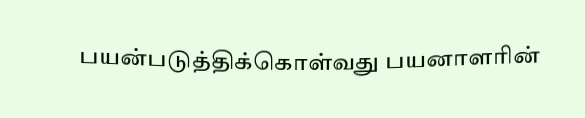பயன்படுத்திக்கொள்வது பயனாளரின்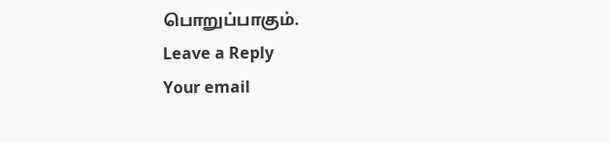பொறுப்பாகும்.
Leave a Reply
Your email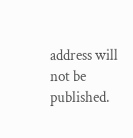address will not be published.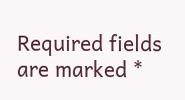Required fields are marked *